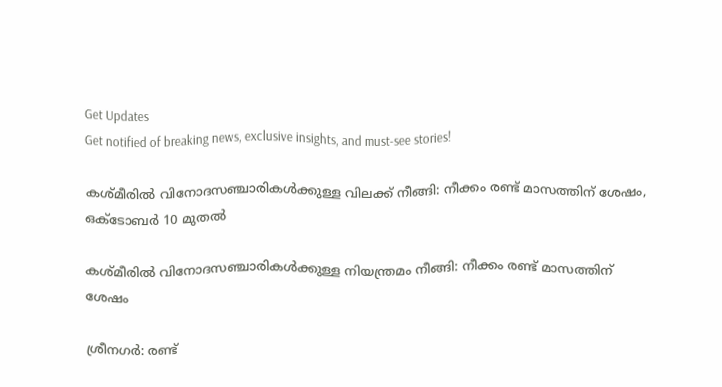Get Updates
Get notified of breaking news, exclusive insights, and must-see stories!

കശ്മീരില്‍ വിനോദസഞ്ചാരികള്‍ക്കുള്ള വിലക്ക് നീങ്ങി: നീക്കം രണ്ട് മാസത്തിന് ശേഷം, ഒക്ടോബര്‍ 10 മുതല്‍

കശ്മീരില്‍ വിനോദസഞ്ചാരികള്‍ക്കുള്ള നിയന്ത്രമം നീങ്ങി: നീക്കം രണ്ട് മാസത്തിന് ശേഷം

ശ്രീനഗര്‍: രണ്ട്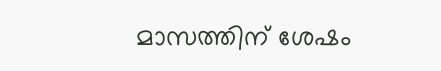മാസത്തിന് ശേഷം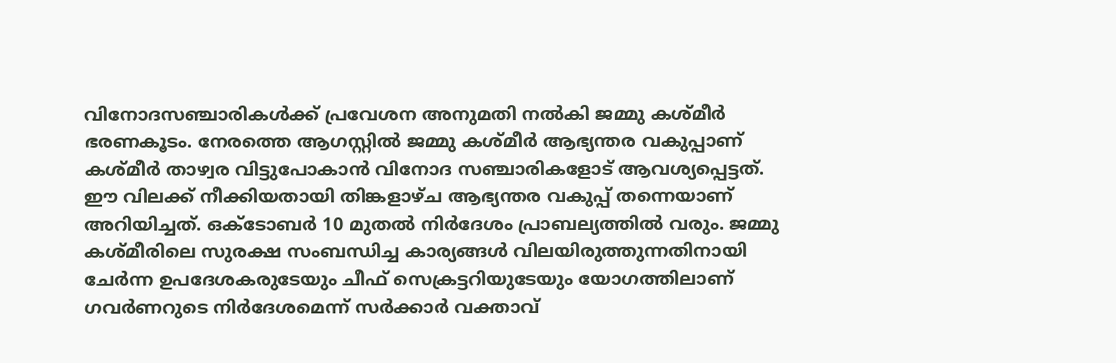വിനോദസഞ്ചാരികള്‍ക്ക് പ്രവേശന അനുമതി നല്‍കി ജമ്മു കശ്മീര്‍ ഭരണകൂടം. നേരത്തെ ആഗസ്റ്റില്‍ ജമ്മു കശ്മീര്‍ ആഭ്യന്തര വകുപ്പാണ് കശ്മീര്‍ താഴ്വര വിട്ടുപോകാന്‍ വിനോദ സഞ്ചാരികളോട് ആവശ്യപ്പെട്ടത്. ഈ വിലക്ക് നീക്കിയതായി തിങ്കളാഴ്ച ആഭ്യന്തര വകുപ്പ് തന്നെയാണ് അറിയിച്ചത്. ഒക്ടോബര്‍ 10 മുതല്‍ നിര്‍ദേശം പ്രാബല്യത്തില്‍ വരും. ജമ്മു കശ്മീരിലെ സുരക്ഷ സംബന്ധിച്ച കാര്യങ്ങള്‍ വിലയിരുത്തുന്നതിനായി ചേര്‍ന്ന ഉപദേശകരുടേയും ചീഫ് സെക്രട്ടറിയുടേയും യോഗത്തിലാണ് ഗവര്‍ണറുടെ നിര്‍ദേശമെന്ന് സര്‍ക്കാര്‍ വക്താവ്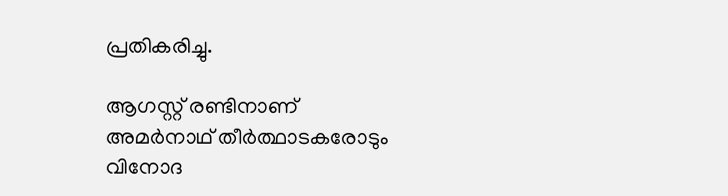പ്രതികരിച്ചു.

ആഗസ്റ്റ് രണ്ടിനാണ് അമര്‍നാഥ് തീര്‍ത്ഥാടകരോടും വിനോദ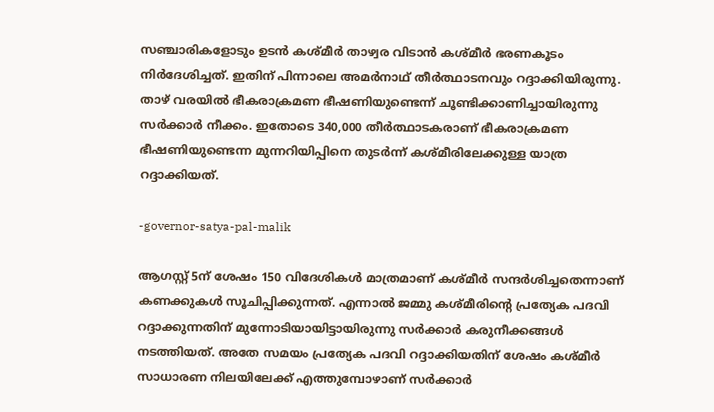സഞ്ചാരികളോടും ഉടന്‍ കശ്മീര്‍ താഴ്വര വിടാന്‍ കശ്മീര്‍ ഭരണകൂടം നിര്‍ദേശിച്ചത്. ഇതിന് പിന്നാലെ അമര്‍നാഥ് തീര്‍ത്ഥാടനവും റദ്ദാക്കിയിരുന്നു. താഴ് വരയില്‍ ഭീകരാക്രമണ ഭീഷണിയുണ്ടെന്ന് ചൂണ്ടിക്കാണിച്ചായിരുന്നു സര്‍ക്കാര്‍ നീക്കം. ഇതോടെ 340,000 തീര്‍ത്ഥാടകരാണ് ഭീകരാക്രമണ ഭീഷണിയുണ്ടെന്ന മുന്നറിയിപ്പിനെ തുടര്‍ന്ന് കശ്മീരിലേക്കുള്ള യാത്ര റദ്ദാക്കിയത്.

-governor-satya-pal-malik

ആഗസ്റ്റ് 5ന് ശേഷം 150 വിദേശികള്‍ മാത്രമാണ് കശ്മീര്‍ സന്ദര്‍ശിച്ചതെന്നാണ് കണക്കുകള്‍ സൂചിപ്പിക്കുന്നത്. എന്നാല്‍ ജമ്മു കശ്മീരിന്റെ പ്രത്യേക പദവി റദ്ദാക്കുന്നതിന് മുന്നോടിയായിട്ടായിരുന്നു സര്‍ക്കാര്‍ കരുനീക്കങ്ങള്‍ നടത്തിയത്. അതേ സമയം പ്രത്യേക പദവി റദ്ദാക്കിയതിന് ശേഷം കശ്മീര്‍ സാധാരണ നിലയിലേക്ക് എത്തുമ്പോഴാണ് സര്‍ക്കാര്‍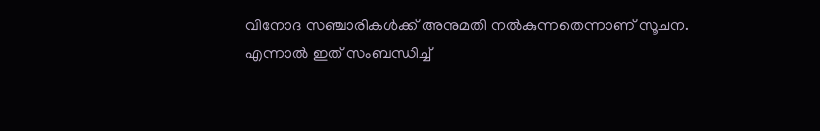വിനോദ സഞ്ചാരികള്‍ക്ക് അനുമതി നല്‍കുന്നതെന്നാണ് സൂചന. എന്നാല്‍ ഇത് സംബന്ധിച്ച്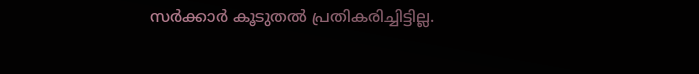സര്‍ക്കാര്‍ കൂടുതല്‍ പ്രതികരിച്ചിട്ടില്ല.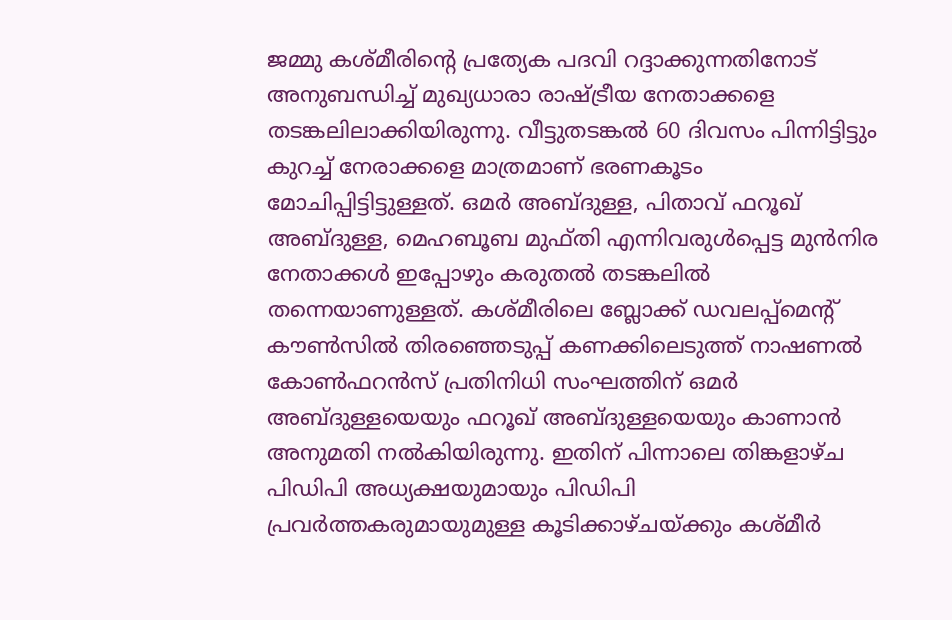ജമ്മു കശ്മീരിന്റെ പ്രത്യേക പദവി റദ്ദാക്കുന്നതിനോട് അനുബന്ധിച്ച് മുഖ്യധാരാ രാഷ്ട്രീയ നേതാക്കളെ തടങ്കലിലാക്കിയിരുന്നു. വീട്ടുതടങ്കല്‍ 60 ദിവസം പിന്നിട്ടിട്ടും കുറച്ച് നേരാക്കളെ മാത്രമാണ് ഭരണകൂടം മോചിപ്പിട്ടിട്ടുള്ളത്. ഒമര്‍ അബ്ദുള്ള, പിതാവ് ഫറൂഖ് അബ്ദുള്ള, മെഹബൂബ മുഫ്തി എന്നിവരുള്‍പ്പെട്ട മുന്‍നിര നേതാക്കള്‍ ഇപ്പോഴും കരുതല്‍ തടങ്കലില്‍ തന്നെയാണുള്ളത്. കശ്മീരിലെ ബ്ലോക്ക് ഡവലപ്പ്മെന്റ് കൗണ്‍സില്‍ തിരഞ്ഞെടുപ്പ് കണക്കിലെടുത്ത് നാഷണല്‍ കോണ്‍ഫറന്‍സ് പ്രതിനിധി സംഘത്തിന് ഒമര്‍ അബ്ദുള്ളയെയും ഫറൂഖ് അബ്ദുള്ളയെയും കാണാന്‍ അനുമതി നല്‍കിയിരുന്നു. ഇതിന് പിന്നാലെ തിങ്കളാഴ്ച പിഡിപി അധ്യക്ഷയുമായും പിഡിപി പ്രവര്‍ത്തകരുമായുമുള്ള കൂടിക്കാഴ്ചയ്ക്കും കശ്മീ‍ര്‍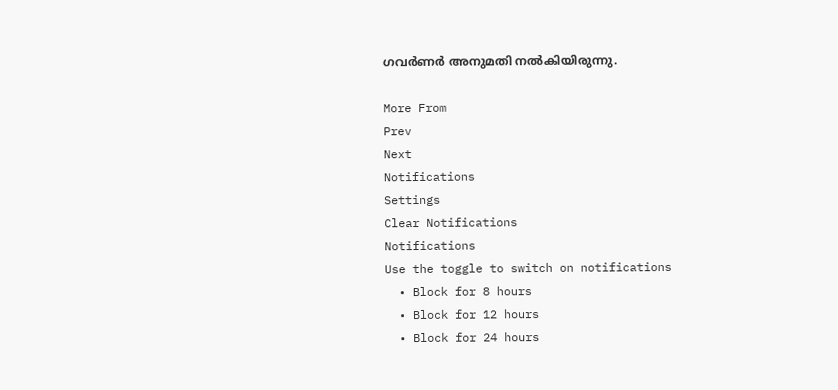ഗവര്‍ണര്‍ അനുമതി നല്‍കിയിരുന്നു.

More From
Prev
Next
Notifications
Settings
Clear Notifications
Notifications
Use the toggle to switch on notifications
  • Block for 8 hours
  • Block for 12 hours
  • Block for 24 hours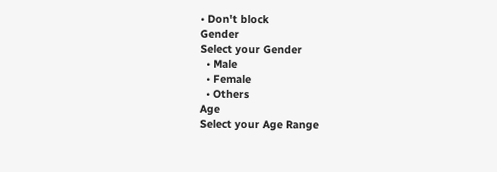• Don't block
Gender
Select your Gender
  • Male
  • Female
  • Others
Age
Select your Age Range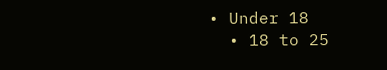• Under 18
  • 18 to 25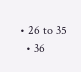• 26 to 35
  • 36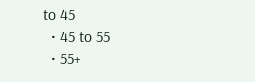to 45
  • 45 to 55
  • 55+